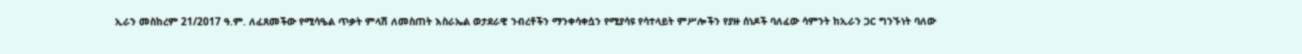ኢራን መስከረም 21/2017 ዓ.ም. ለፈጸመችው የሚሳዔል ጥቃት ምላሽ ለመስጠት እስራኤል ወታደራዊ ንብረቶችን ማንቀሳቀሷን የሚያሳዩ የሳተላይት ምሥሎችን የያዙ ሰነዶች ባለፈው ሳምንት ከኢራን ጋር ግንኙነት ባለው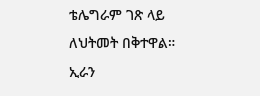ቴሌግራም ገጽ ላይ ለህትመት በቅተዋል።
ኢራን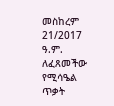መስከረም 21/2017 ዓ.ም. ለፈጸመችው የሚሳዔል ጥቃት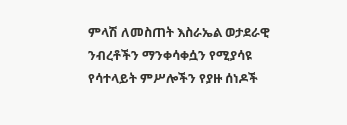ምላሽ ለመስጠት እስራኤል ወታደራዊ ንብረቶችን ማንቀሳቀሷን የሚያሳዩ የሳተላይት ምሥሎችን የያዙ ሰነዶች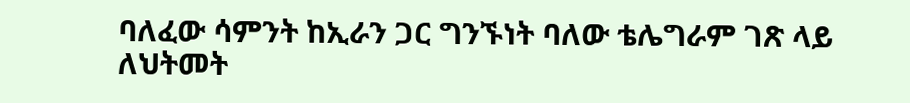ባለፈው ሳምንት ከኢራን ጋር ግንኙነት ባለው ቴሌግራም ገጽ ላይ ለህትመት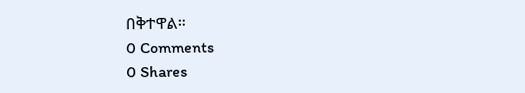በቅተዋል።
0 Comments
0 Shares